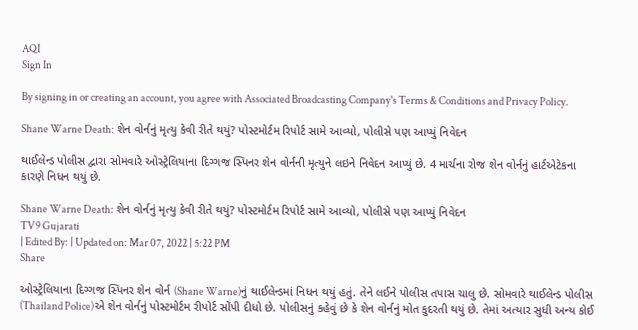AQI
Sign In

By signing in or creating an account, you agree with Associated Broadcasting Company's Terms & Conditions and Privacy Policy.

Shane Warne Death: શેન વોર્નનું મૃત્યુ કેવી રીતે થયું? પોસ્ટમોર્ટમ રિપોર્ટ સામે આવ્યો, પોલીસે પણ આપ્યું નિવેદન

થાઈલેન્ડ પોલીસ દ્વારા સોમવારે ઓસ્ટ્રેલિયાના દિગ્ગજ સ્પિનર શેન વોર્નની મૃત્યુને લઇને નિવેદન આપ્યું છે. 4 માર્ચના રોજ શેન વોર્નનું હાર્ટએટેકના કારણે નિધન થયું છે.

Shane Warne Death: શેન વોર્નનું મૃત્યુ કેવી રીતે થયું? પોસ્ટમોર્ટમ રિપોર્ટ સામે આવ્યો, પોલીસે પણ આપ્યું નિવેદન
TV9 Gujarati
| Edited By: | Updated on: Mar 07, 2022 | 5:22 PM
Share

ઓસ્ટ્રેલિયાના દિગ્ગજ સ્પિનર શેન વોર્ન (Shane Warne)નું થાઈલેન્ડમાં નિધન થયું હતું. તેને લઈને પોલીસ તપાસ ચાલુ છે. સોમવારે થાઈલેન્ડ પોલીસ (Thailand Police)એ શેન વોર્નનું પોસ્ટમોર્ટમ રીપોર્ટ સોંપી દીધો છે. પોલીસનું કહેવું છે કે શેન વોર્નનું મોત કુદરતી થયું છે. તેમાં અત્યાર સુધી અન્ય કોઈ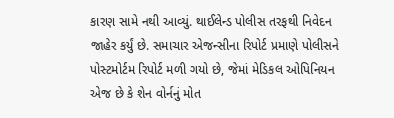કારણ સામે નથી આવ્યું. થાઈલેન્ડ પોલીસ તરફથી નિવેદન જાહેર કર્યું છે. સમાચાર એજન્સીના રિપોર્ટ પ્રમાણે પોલીસને પોસ્ટમોર્ટમ રિપોર્ટ મળી ગયો છે, જેમાં મેડિકલ ઓપિનિયન એજ છે કે શેન વોર્નનું મોત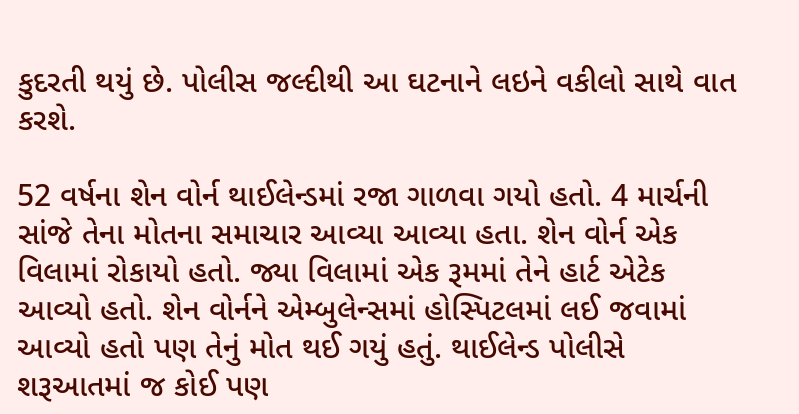કુદરતી થયું છે. પોલીસ જલ્દીથી આ ઘટનાને લઇને વકીલો સાથે વાત કરશે.

52 વર્ષના શેન વોર્ન થાઈલેન્ડમાં રજા ગાળવા ગયો હતો. 4 માર્ચની સાંજે તેના મોતના સમાચાર આવ્યા આવ્યા હતા. શેન વોર્ન એક વિલામાં રોકાયો હતો. જ્યા વિલામાં એક રૂમમાં તેને હાર્ટ એટેક આવ્યો હતો. શેન વોર્નને એમ્બુલેન્સમાં હોસ્પિટલમાં લઈ જવામાં આવ્યો હતો પણ તેનું મોત થઈ ગયું હતું. થાઈલેન્ડ પોલીસે શરૂઆતમાં જ કોઈ પણ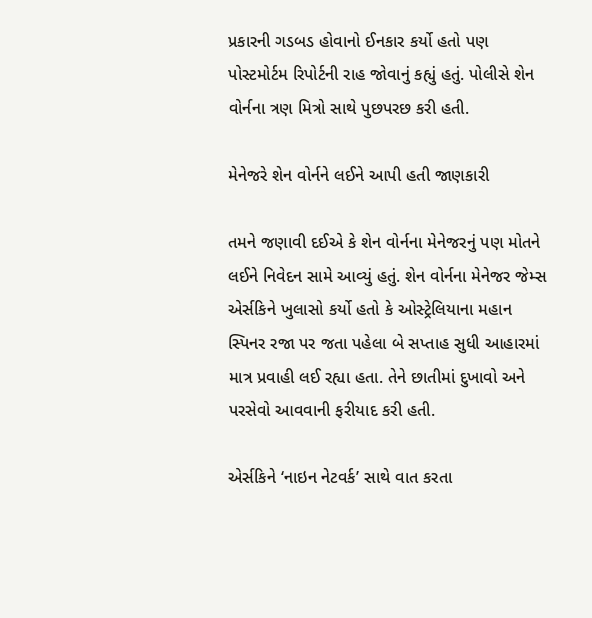પ્રકારની ગડબડ હોવાનો ઈનકાર કર્યો હતો પણ પોસ્ટમોર્ટમ રિપોર્ટની રાહ જોવાનું કહ્યું હતું. પોલીસે શેન વોર્નના ત્રણ મિત્રો સાથે પુછપરછ કરી હતી.

મેનેજરે શેન વોર્નને લઈને આપી હતી જાણકારી

તમને જણાવી દઈએ કે શેન વોર્નના મેનેજરનું પણ મોતને લઈને નિવેદન સામે આવ્યું હતું. શેન વોર્નના મેનેજર જેમ્સ એર્સકિને ખુલાસો કર્યો હતો કે ઓસ્ટ્રેલિયાના મહાન સ્પિનર રજા પર જતા પહેલા બે સપ્તાહ સુધી આહારમાં માત્ર પ્રવાહી લઈ રહ્યા હતા. તેને છાતીમાં દુખાવો અને પરસેવો આવવાની ફરીયાદ કરી હતી.

એર્સકિને ‘નાઇન નેટવર્ક’ સાથે વાત કરતા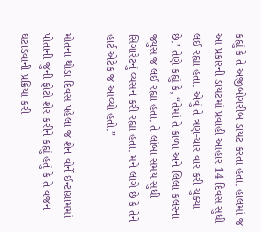કહ્યું કે તે અજીબોગરીબ ડાયટ કરતા હતા. હાલમાં જ આ પ્રકારની ડાયટમાં પ્રવાહી આહાર 14 દિવસ સુધી લઈ રહ્યા હતા. એવું તે ત્રણ-ચાર વાર કરી ચુક્યા છે.’ તેણે કહ્યું કે, “તેમાં તે કાળા અને લિલા કલરના જ્યુસ જ લઈ રહ્યા હતા. તે લાંબા સમય સુધી સિગારેટનું વ્યસન કરી રહ્યા હતા. મને લાગે છે કે તેને હાર્ટ એટેક જ આવ્યો હતો.”

મોતના થોડા દિવસ પહેલા જ શેન વોર્ને ઈન્ટાગ્રામમાં પોતાની જુની ફોટો શેર કરીને કહ્યું હતું કે તે વજન ઘટાડવાની પ્રક્રિયા કરી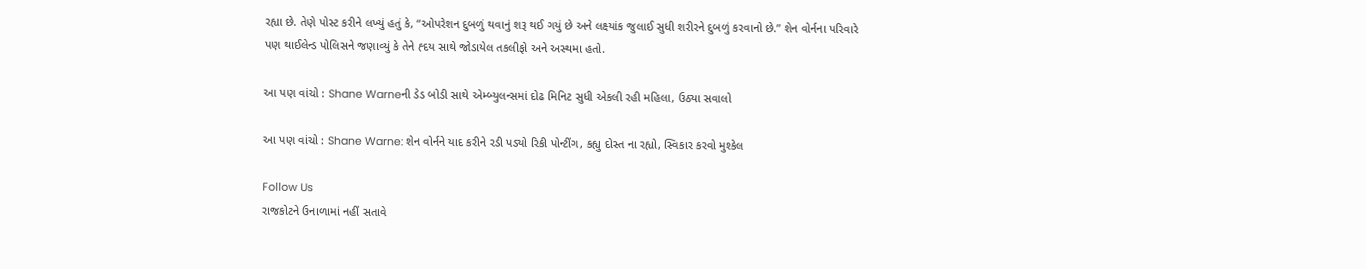રહ્યા છે. તેણે પોસ્ટ કરીને લખ્યું હતું કે, “ઓપરેશન દુબળું થવાનું શરૂ થઈ ગયું છે અને લક્ષ્યાંક જુલાઈ સુધી શરીરને દુબળું કરવાનો છે.” શેન વોર્નના પરિવારે પણ થાઈલેન્ડ પોલિસને જણાવ્યું કે તેને હ્દય સાથે જોડાયેલ તકલીફો અને અસ્થમા હતો.

આ પણ વાંચો : Shane Warneની ડેડ બોડી સાથે એમ્બ્યુલન્સમાં દોઢ મિનિટ સુધી એકલી રહી મહિલા, ઉઠ્યા સવાલો

આ પણ વાંચો : Shane Warne: શેન વોર્નને યાદ કરીને રડી પડ્યો રિકી પોન્ટીંગ, કહ્યુ દોસ્ત ના રહ્યો, સ્વિકાર કરવો મુશ્કેલ

Follow Us
રાજકોટને ઉનાળામાં નહીં સતાવે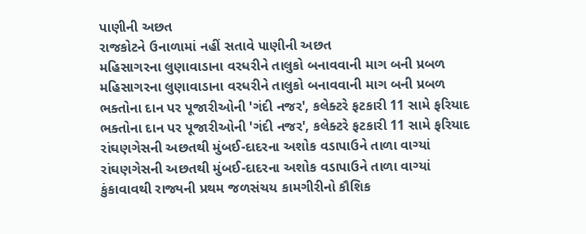પાણીની અછત
રાજકોટને ઉનાળામાં નહીં સતાવે પાણીની અછત
મહિસાગરના લુણાવાડાના વરધરીને તાલુકો બનાવવાની માગ બની પ્રબળ
મહિસાગરના લુણાવાડાના વરધરીને તાલુકો બનાવવાની માગ બની પ્રબળ
ભક્તોના દાન પર પૂજારીઓની 'ગંદી નજર', કલેક્ટરે ફટકારી 11 સામે ફરિયાદ
ભક્તોના દાન પર પૂજારીઓની 'ગંદી નજર', કલેક્ટરે ફટકારી 11 સામે ફરિયાદ
રાંઘણગેસની અછતથી મુંબઈ-દાદરના અશોક વડાપાઉને તાળા વાગ્યાં
રાંઘણગેસની અછતથી મુંબઈ-દાદરના અશોક વડાપાઉને તાળા વાગ્યાં
કુંકાવાવથી રાજ્યની પ્રથમ જળસંચય કામગીરીનો કૌશિક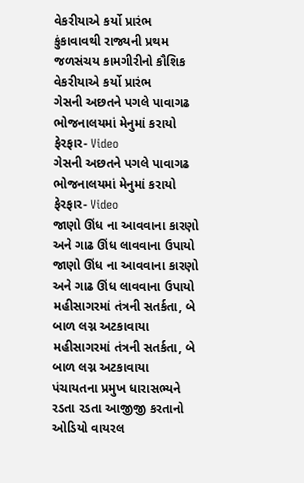વેકરીયાએ કર્યો પ્રારંભ
કુંકાવાવથી રાજ્યની પ્રથમ જળસંચય કામગીરીનો કૌશિક વેકરીયાએ કર્યો પ્રારંભ
ગેસની અછતને પગલે પાવાગઢ ભોજનાલયમાં મેનુમાં કરાયો ફેરફાર- Video
ગેસની અછતને પગલે પાવાગઢ ભોજનાલયમાં મેનુમાં કરાયો ફેરફાર- Video
જાણો ઊંધ ના આવવાના કારણો અને ગાઢ ઊંધ લાવવાના ઉપાયો
જાણો ઊંધ ના આવવાના કારણો અને ગાઢ ઊંધ લાવવાના ઉપાયો
મહીસાગરમાં તંત્રની સતર્કતા, બે બાળ લગ્ન અટકાવાયા
મહીસાગરમાં તંત્રની સતર્કતા, બે બાળ લગ્ન અટકાવાયા
પંચાયતના પ્રમુખ ધારાસભ્યને રડતા રડતા આજીજી કરતાનો ઓડિયો વાયરલ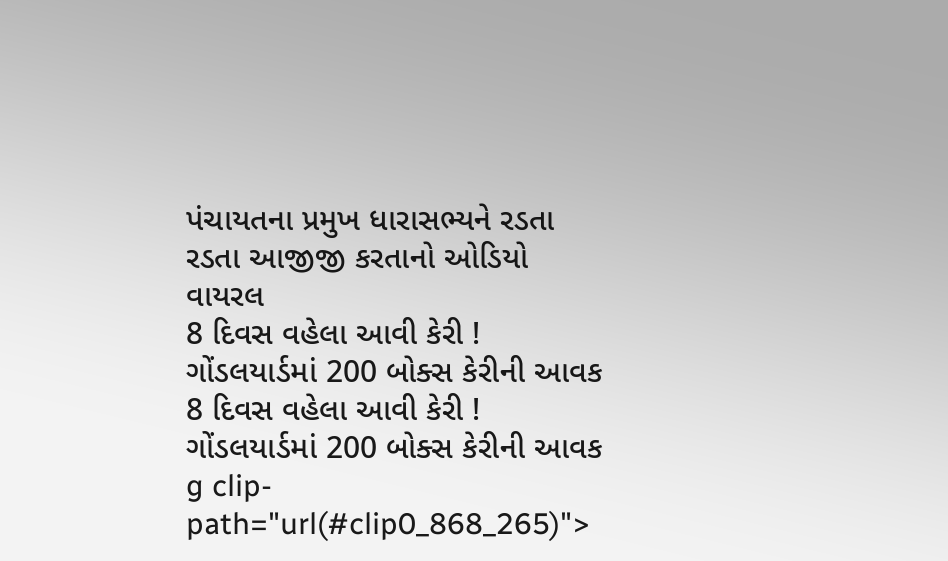પંચાયતના પ્રમુખ ધારાસભ્યને રડતા રડતા આજીજી કરતાનો ઓડિયો વાયરલ
8 દિવસ વહેલા આવી કેરી ! ગોંડલયાર્ડમાં 200 બોક્સ કેરીની આવક
8 દિવસ વહેલા આવી કેરી ! ગોંડલયાર્ડમાં 200 બોક્સ કેરીની આવક
g clip-path="url(#clip0_868_265)">